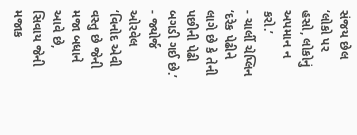સંજય છેલ
‘લોકો પર હસો, લોકોનું અપમાન ન કરો.’
- ચાર્લી ચેપ્લિન
‘દરેક પેઢીને લાગે છે કે તેની પછીની પેઢી બગડી ગઈ છે.’
- જ્યોર્જ ઓરવેલ
‘વિનોદ એવી વસ્તુ છે જેની મજા બધાને આવે છે, સિવાય જેની મજાક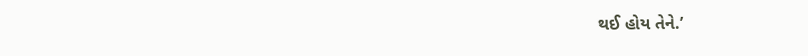થઈ હોય તેને.’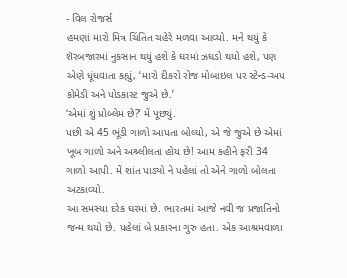- વિલ રોજર્સ
હમણાં મારો મિત્ર ચિંતિત ચહેરે મળવા આવ્યો. મને થયું કે શૅરબજારમાં નુકસાન થયું હશે કે ઘરમાં ઝઘડો થયો હશે, પણ એણે ધૂંધવાતા કહ્યું, ‘મારો દીકરો રોજ મોબાઇલ પર સ્ટેન્ડ-અપ કોમેડી અને પોડકાસ્ટ જુએ છે.’
‘એમાં શું પ્રોબ્લેમ છે?’ મેં પૂછ્યું.
પછી એ 45 ભૂંડી ગાળો આપતા બોલ્યો, એ જે જુએ છે એમાં ખૂબ ગાળો અને અશ્ર્લીલતા હોય છે! આમ કહીને ફરી 34 ગાળો આપી. મેં શાંત પાડ્યો ને પહેલાં તો એને ગાળો બોલતા અટકાવ્યો.
આ સમસ્યા દરેક ઘરમાં છે. ભારતમાં આજે નવી જ પ્રજાતિનો જન્મ થયો છે. પહેલાં બે પ્રકારના ગુરુ હતા. એક આશ્રમવાળા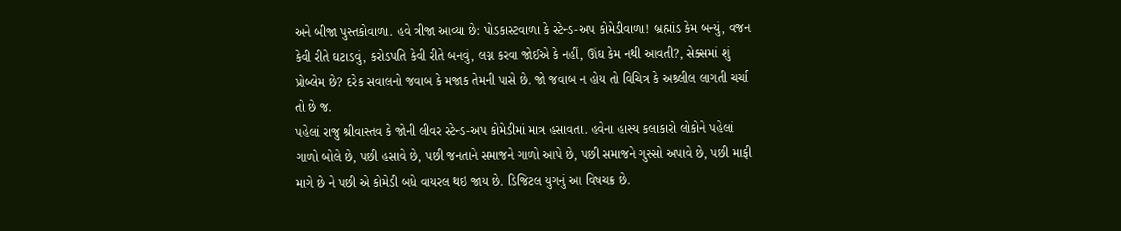અને બીજા પુસ્તકોવાળા. હવે ત્રીજા આવ્યા છે: પોડકાસ્ટવાળા કે સ્ટેન્ડ-અપ કોમેડીવાળા! બ્રહ્માંડ કેમ બન્યું, વજન કેવી રીતે ઘટાડવું, કરોડપતિ કેવી રીતે બનવું, લગ્ન કરવા જોઈએ કે નહીં, ઊંઘ કેમ નથી આવતી?, સેક્સમાં શું પ્રોબ્લેમ છે? દરેક સવાલનો જવાબ કે મજાક તેમની પાસે છે. જો જવાબ ન હોય તો વિચિત્ર કે અશ્ર્લીલ લાગતી ચર્ચા તો છે જ.
પહેલાં રાજુ શ્રીવાસ્તવ કે જોની લીવર સ્ટેન્ડ-અપ કોમેડીમાં માત્ર હસાવતા. હવેના હાસ્ય કલાકારો લોકોને પહેલાં ગાળો બોલે છે, પછી હસાવે છે, પછી જનતાને સમાજને ગાળો આપે છે, પછી સમાજને ગુસ્સો અપાવે છે, પછી માફી માગે છે ને પછી એ કોમેડી બધે વાયરલ થઇ જાય છે. ડિજિટલ યુગનું આ વિષચક્ર છે.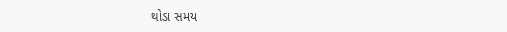થોડા સમય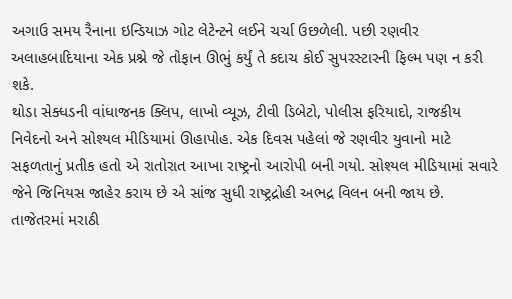અગાઉ સમય રૈનાના ઇન્ડિયાઝ ગોટ લેટેન્ટને લઈને ચર્ચા ઉછળેલી. પછી રણવીર અલાહબાદિયાના એક પ્રશ્ને જે તોફાન ઊભું કર્યું તે કદાચ કોઈ સુપરસ્ટારની ફિલ્મ પણ ન કરી શકે.
થોડા સેક્ધડની વાંધાજનક ક્લિપ, લાખો વ્યૂઝ, ટીવી ડિબેટો, પોલીસ ફરિયાદો, રાજકીય નિવેદનો અને સોશ્યલ મીડિયામાં ઊહાપોહ. એક દિવસ પહેલાં જે રણવીર યુવાનો માટે સફળતાનું પ્રતીક હતો એ રાતોરાત આખા રાષ્ટ્રનો આરોપી બની ગયો. સોશ્યલ મીડિયામાં સવારે જેને જિનિયસ જાહેર કરાય છે એ સાંજ સુધી રાષ્ટ્રદ્રોહી અભદ્ર વિલન બની જાય છે.
તાજેતરમાં મરાઠી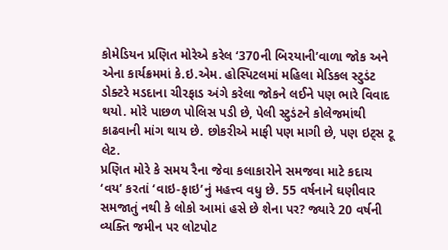કોમેડિયન પ્રણિત મોરેએ કરેલ ‘370ની બિરયાની’વાળા જોક અને એના કાર્યક્રમમાં કે.ઇ.એમ. હોસ્પિટલમાં મહિલા મેડિકલ સ્ટુડંટ ડોક્ટરે મડદાના ચીરફાડ અંગે કરેલા જોકને લઈને પણ ભારે વિવાદ થયો. મોરે પાછળ પોલિસ પડી છે, પેલી સ્ટુડંટને કોલેજમાંથી કાઢવાની માંગ થાય છે. છોકરીએ માફી પણ માગી છે, પણ ઇટ્સ ટૂ લેટ.
પ્રણિત મોરે કે સમય રૈના જેવા કલાકારોને સમજવા માટે કદાચ ‘વય’ કરતાં ‘વાઇ-ફાઇ’નું મહત્ત્વ વધુ છે. 55 વર્ષનાને ઘણીવાર સમજાતું નથી કે લોકો આમાં હસે છે શેના પર? જ્યારે 20 વર્ષની વ્યક્તિ જમીન પર લોટપોટ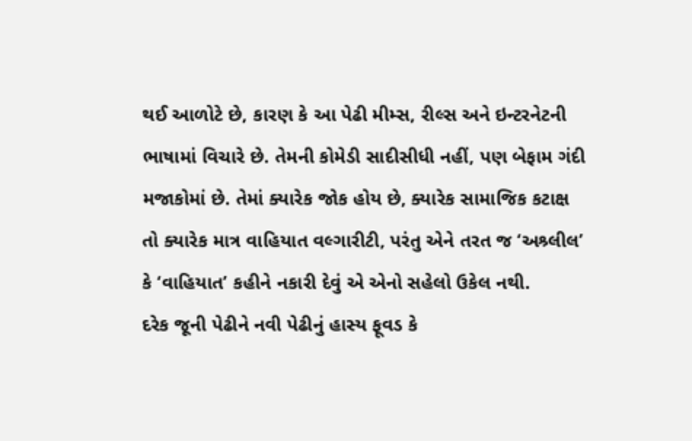થઈ આળોટે છે, કારણ કે આ પેઢી મીમ્સ, રીલ્સ અને ઇન્ટરનેટની ભાષામાં વિચારે છે. તેમની કોમેડી સાદીસીધી નહીં, પણ બેફામ ગંદી મજાકોમાં છે. તેમાં ક્યારેક જોક હોય છે, ક્યારેક સામાજિક કટાક્ષ તો ક્યારેક માત્ર વાહિયાત વલ્ગારીટી, પરંતુ એને તરત જ ‘અશ્ર્લીલ’ કે ‘વાહિયાત’ કહીને નકારી દેવું એ એનો સહેલો ઉકેલ નથી.
દરેક જૂની પેઢીને નવી પેઢીનું હાસ્ય ફૂવડ કે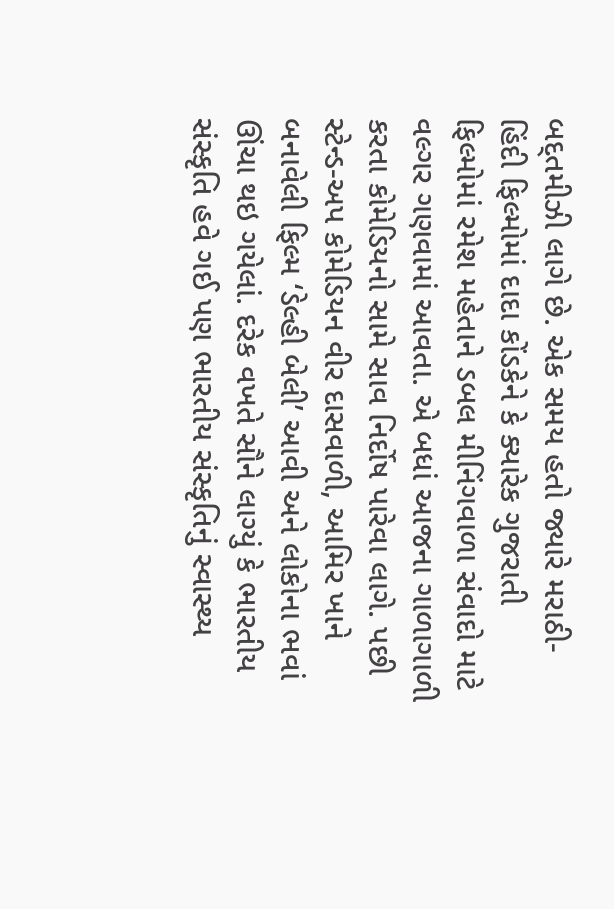બદ્તમીઝી લાગે છે. એક સમય હતો જ્યારે મરાઠી- હિંદી ફિલ્મોમાં દાદા કોંડકેને કે ક્યારેક ગુજરાતી ફિલ્મોમાં રમેશ મહેતાને ડબલ મીનિંગવાળા સંવાદો માટે વલ્ગર ગણવામાં આવતા. એ બધાં આજના ગાળાગાળી કરતા કોમેડિયનો સામે સાવ નિર્દોષ પારેવા લાગે. પછી સ્ટેન્ડ-અપ કોમેડિયન વીર દાસવાળી, આમિર ખાને બનાવેલી ફિલ્મ ‘ડેલ્હી બેલી’ આવી અને લોકોના ભવાં ઊંચા થઇ ગયેલાં. દરેક વખતે સૌને લાગ્યું કે ભારતીય સંસ્કૃતિ હવે ગઈ પણ ભારતીય સંસ્કૃતિનું સ્વાસ્થ્ય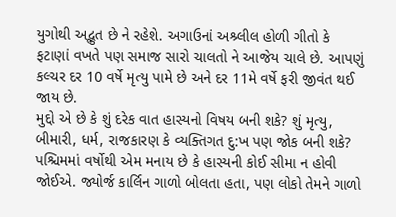યુગોથી અદ્ભુત છે ને રહેશે. અગાઉનાં અશ્ર્લીલ હોળી ગીતો કે ફટાણાં વખતે પણ સમાજ સારો ચાલતો ને આજેય ચાલે છે. આપણું કલ્ચર દર 10 વર્ષે મૃત્યુ પામે છે અને દર 11મે વર્ષે ફરી જીવંત થઈ જાય છે.
મુદ્દો એ છે કે શું દરેક વાત હાસ્યનો વિષય બની શકે? શું મૃત્યુ, બીમારી, ધર્મ, રાજકારણ કે વ્યક્તિગત દુ:ખ પણ જોક બની શકે? પશ્ચિમમાં વર્ષોથી એમ મનાય છે કે હાસ્યની કોઈ સીમા ન હોવી જોઈએ. જ્યોર્જ કાર્લિન ગાળો બોલતા હતા, પણ લોકો તેમને ગાળો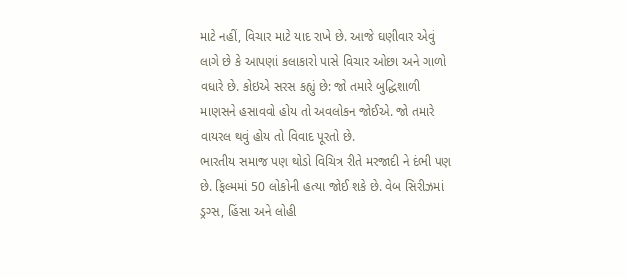માટે નહીં, વિચાર માટે યાદ રાખે છે. આજે ઘણીવાર એવું લાગે છે કે આપણાં કલાકારો પાસે વિચાર ઓછા અને ગાળો વધારે છે. કોઇએ સરસ કહ્યું છે: જો તમારે બુદ્ધિશાળી માણસને હસાવવો હોય તો અવલોકન જોઈએ. જો તમારે વાયરલ થવું હોય તો વિવાદ પૂરતો છે.
ભારતીય સમાજ પણ થોડો વિચિત્ર રીતે મરજાદી ને દંભી પણ છે. ફિલ્મમાં 50 લોકોની હત્યા જોઈ શકે છે. વેબ સિરીઝમાં ડ્રગ્સ, હિંસા અને લોહી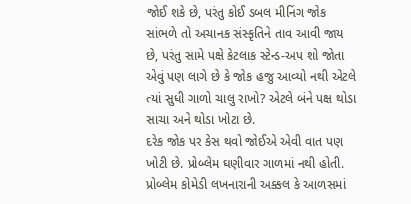જોઈ શકે છે, પરંતુ કોઈ ડબલ મીનિંગ જોક સાંભળે તો અચાનક સંસ્કૃતિને તાવ આવી જાય છે, પરંતુ સામે પક્ષે કેટલાક સ્ટેન્ડ-અપ શો જોતા એવું પણ લાગે છે કે જોક હજુ આવ્યો નથી એટલે ત્યાં સુધી ગાળો ચાલુ રાખો? એટલે બંને પક્ષ થોડા સાચા અને થોડા ખોટા છે.
દરેક જોક પર કેસ થવો જોઈએ એવી વાત પણ ખોટી છે. પ્રોબ્લેમ ઘણીવાર ગાળમાં નથી હોતી. પ્રોબ્લેમ કોમેડી લખનારાની અક્કલ કે આળસમાં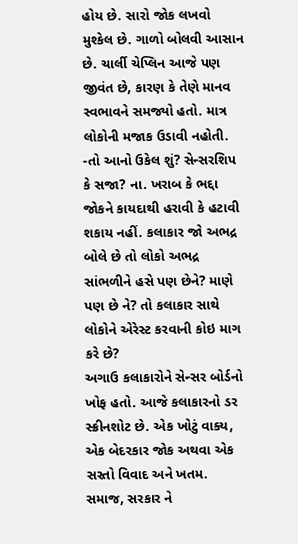હોય છે. સારો જોક લખવો મુશ્કેલ છે. ગાળો બોલવી આસાન છે. ચાર્લી ચેપ્લિન આજે પણ જીવંત છે, કારણ કે તેણે માનવ સ્વભાવને સમજ્યો હતો. માત્ર લોકોની મજાક ઉડાવી નહોતી.
-તો આનો ઉકેલ શું? સેન્સરશિપ કે સજા? ના. ખરાબ કે ભદ્દા જોકને કાયદાથી હરાવી કે હટાવી શકાય નહીં. કલાકાર જો અભદ્ર બોલે છે તો લોકો અભદ્ર સાંભળીને હસે પણ છેને? માણે પણ છે ને? તો કલાકાર સાથે લોકોને એરેસ્ટ કરવાની કોઇ માગ કરે છે?
અગાઉ કલાકારોને સેન્સર બોર્ડનો ખોફ હતો. આજે કલાકારનો ડર સ્ક્રીનશોટ છે. એક ખોટું વાક્ય, એક બેદરકાર જોક અથવા એક સસ્તો વિવાદ અને ખતમ. સમાજ, સરકાર ને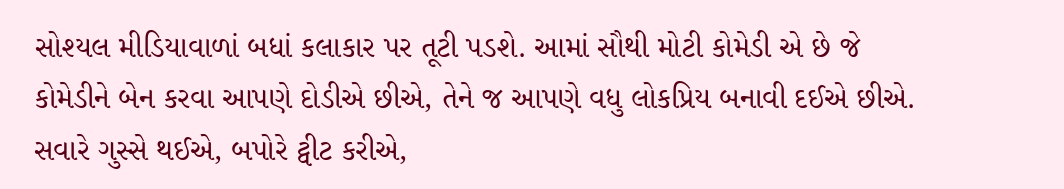સોશ્યલ મીડિયાવાળાં બધાં કલાકાર પર તૂટી પડશે. આમાં સૌથી મોટી કોમેડી એ છે જે કોમેડીને બેન કરવા આપણે દોડીએ છીએ, તેને જ આપણે વધુ લોકપ્રિય બનાવી દઈએ છીએ. સવારે ગુસ્સે થઈએ, બપોરે ટ્વીટ કરીએ,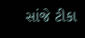સાંજે ટીકા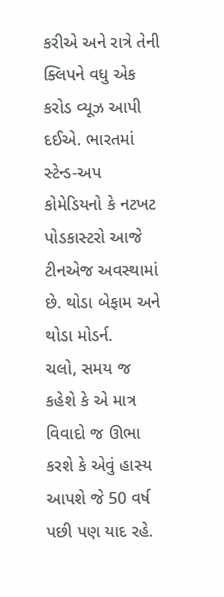કરીએ અને રાત્રે તેની ક્લિપને વધુ એક કરોડ વ્યૂઝ આપી દઈએ. ભારતમાં સ્ટેન્ડ-અપ કોમેડિયનો કે નટખટ પોડકાસ્ટરો આજે ટીનએજ અવસ્થામાં છે. થોડા બેફામ અને થોડા મોડર્ન.
ચલો, સમય જ કહેશે કે એ માત્ર વિવાદો જ ઊભા કરશે કે એવું હાસ્ય આપશે જે 50 વર્ષ પછી પણ યાદ રહે.